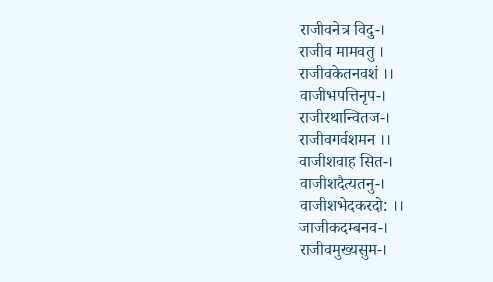राजीवनेत्र विदु-।
राजीव मामवतु ।
राजीवकेतनवशं ।।
वाजीभपत्तिनृप-।
राजीरथान्वितज-।
राजीवगर्वशमन ।।
वाजीशवाह सित-।
वाजीशदैत्यतनु-।
वाजीशभेदकरदो: ।।
जाजीकदम्बनव-।
राजीवमुख्यसुम-।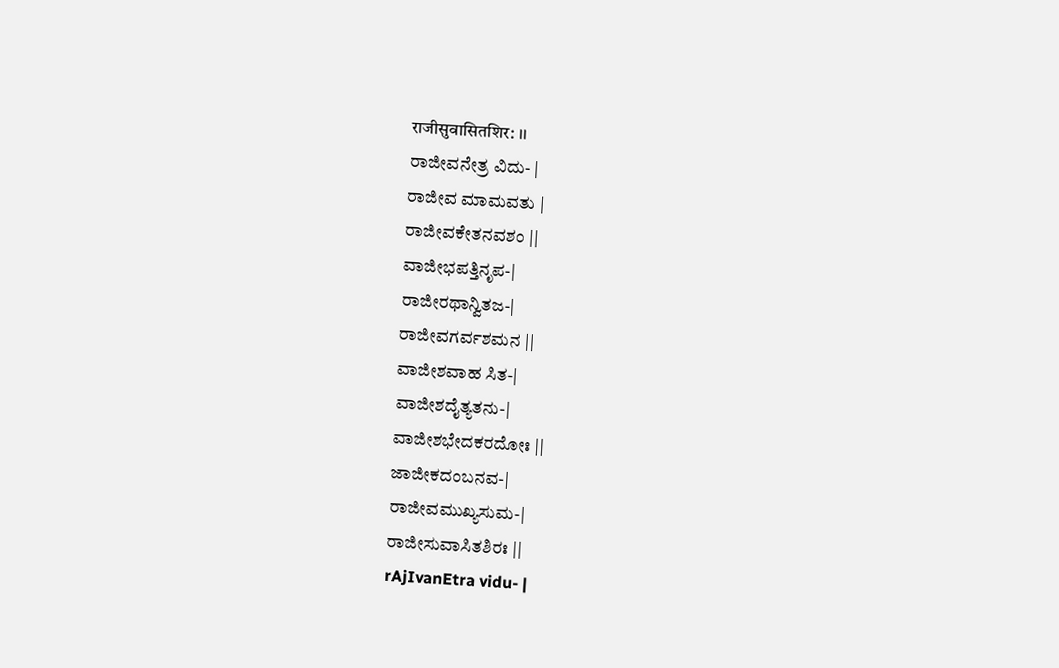राजीसुवासितशिर: ।।
ರಾಜೀವನೇತ್ರ ವಿದು- |
ರಾಜೀವ ಮಾಮವತು |
ರಾಜೀವಕೇತನವಶಂ ||
ವಾಜೀಭಪತ್ತಿನೃಪ-|
ರಾಜೀರಥಾನ್ವಿತಜ-|
ರಾಜೀವಗರ್ವಶಮನ ||
ವಾಜೀಶವಾಹ ಸಿತ-|
ವಾಜೀಶದೈತ್ಯತನು-|
ವಾಜೀಶಭೇದಕರದೋಃ ||
ಜಾಜೀಕದಂಬನವ-|
ರಾಜೀವಮುಖ್ಯಸುಮ-|
ರಾಜೀಸುವಾಸಿತಶಿರಃ ||
rAjIvanEtra vidu- |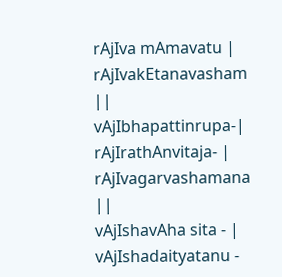rAjIva mAmavatu |
rAjIvakEtanavasham ||
vAjIbhapattinrupa-|
rAjIrathAnvitaja- |
rAjIvagarvashamana ||
vAjIshavAha sita - |
vAjIshadaityatanu -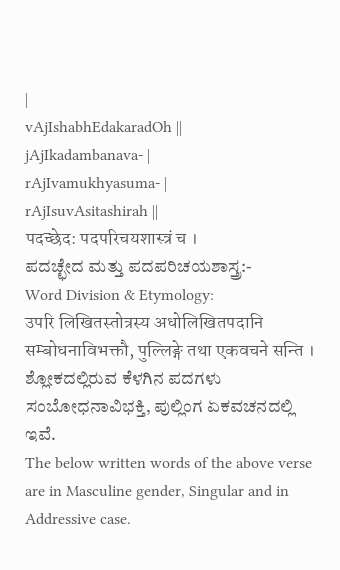|
vAjIshabhEdakaradOh ||
jAjIkadambanava- |
rAjIvamukhyasuma- |
rAjIsuvAsitashirah ||
पदच्छेद: पदपरिचयशास्त्रं च ।
ಪದಚ್ಛೇದ ಮತ್ತು ಪದಪರಿಚಯಶಾಸ್ತ್ರ:-
Word Division & Etymology:
उपरि लिखितस्तोत्रस्य अधोलिखितपदानि सम्बोधनाविभक्तौ, पुल्लिङ्गे तथा एकवचने सन्ति ।
ಶ್ಲೋಕದಲ್ಲಿರುವ ಕೆಳಗಿನ ಪದಗಳು ಸಂಬೋಧನಾವಿಭಕ್ತಿ, ಪುಲ್ಲಿಂಗ ಏಕವಚನದಲ್ಲಿ ಇವೆ.
The below written words of the above verse are in Masculine gender, Singular and in Addressive case.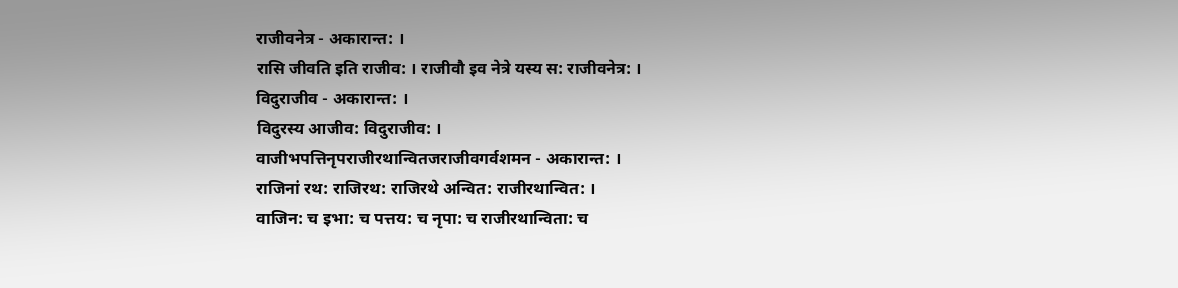राजीवनेत्र - अकारान्त: ।
रासि जीवति इति राजीव: । राजीवौ इव नेत्रे यस्य स: राजीवनेत्र: ।
विदुराजीव - अकारान्त: ।
विदुरस्य आजीव: विदुराजीव: ।
वाजीभपत्तिनृपराजीरथान्वितजराजीवगर्वशमन - अकारान्त: ।
राजिनां रथ: राजिरथ: राजिरथे अन्वित: राजीरथान्वित: ।
वाजिन: च इभा: च पत्तय: च नृपा: च राजीरथान्विता: च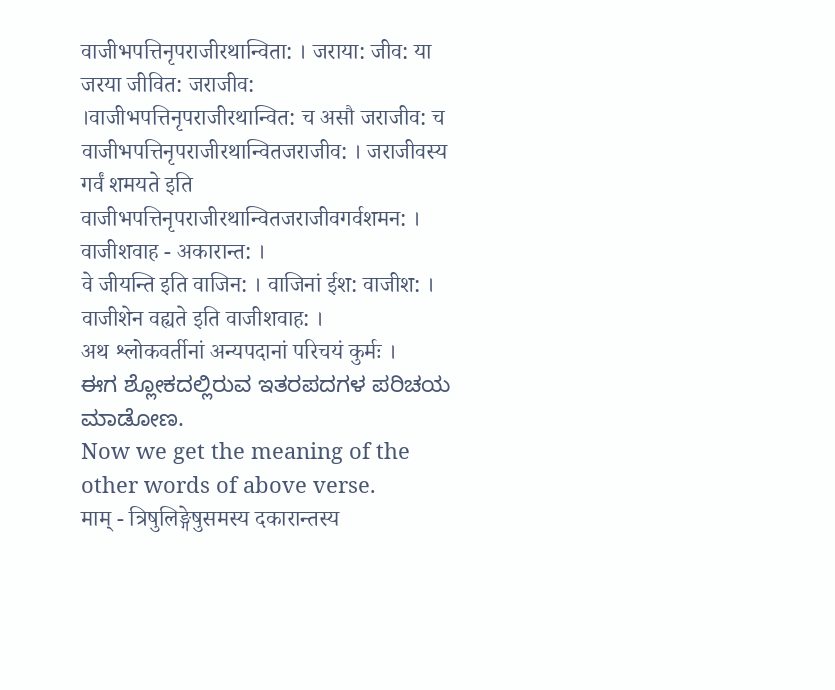वाजीभपत्तिनृपराजीरथान्विता: । जराया: जीव: या जरया जीवित: जराजीव: ।वाजीभपत्तिनृपराजीरथान्वित: च असौ जराजीव: च वाजीभपत्तिनृपराजीरथान्वितजराजीव: । जराजीवस्य गर्वं शमयते इति वाजीभपत्तिनृपराजीरथान्वितजराजीवगर्वशमन: ।
वाजीशवाह - अकारान्त: ।
वे जीयन्ति इति वाजिन: । वाजिनां ईश: वाजीश: । वाजीशेन वह्यते इति वाजीशवाह: ।
अथ श्लोकवर्तीनां अन्यपदानां परिचयं कुर्मः ।
ಈಗ ಶ್ಲೋಕದಲ್ಲಿರುವ ಇತರಪದಗಳ ಪರಿಚಯ ಮಾಡೋಣ.
Now we get the meaning of the other words of above verse.
माम् - त्रिषुलिङ्गेषुसमस्य दकारान्तस्य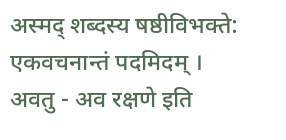अस्मद् शब्दस्य षष्ठीविभक्ते: एकवचनान्तं पदमिदम् ।
अवतु - अव रक्षणे इति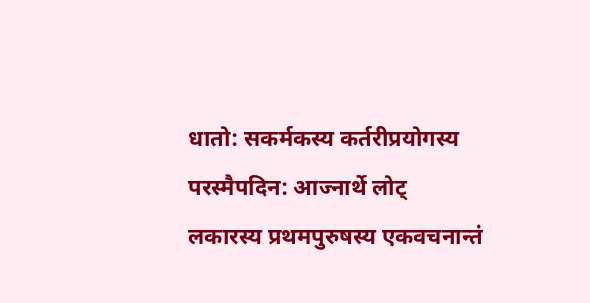धातो: सकर्मकस्य कर्तरीप्रयोगस्य परस्मैपदिन: आज्नार्थे लोट् लकारस्य प्रथमपुरुषस्य एकवचनान्तं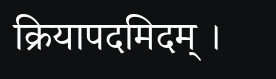क्रियापदमिदम् ।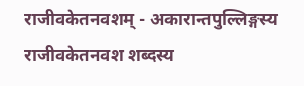राजीवकेतनवशम् - अकारान्तपुल्लिङ्गस्य राजीवकेतनवश शब्दस्य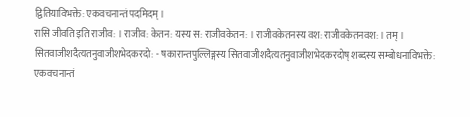द्वितियाविभक्ते: एकवचनान्तं पदमिदम् ।
रासि जीवति इति राजीव: । राजीव: केतन: यस्य स: राजीवकेतन: । राजीवकेतनस्य वश: राजीवकेतनवश: । तम् ।
सितवाजीशदैत्यतनुवाजीशभेदकरदो: - षकारान्तपुल्लिङ्गस्य सितवाजीशदैत्यतनुवाजीशभेदकरदोष् शब्दस्य सम्बोधनाविभक्ते: एकवचनान्तं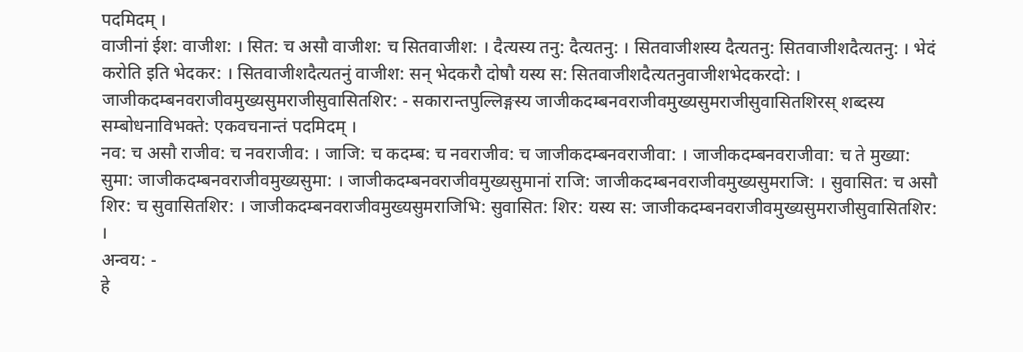पदमिदम् ।
वाजीनां ईश: वाजीश: । सित: च असौ वाजीश: च सितवाजीश: । दैत्यस्य तनु: दैत्यतनु: । सितवाजीशस्य दैत्यतनु: सितवाजीशदैत्यतनु: । भेदं करोति इति भेदकर: । सितवाजीशदैत्यतनुं वाजीश: सन् भेदकरौ दोषौ यस्य स: सितवाजीशदैत्यतनुवाजीशभेदकरदो: ।
जाजीकदम्बनवराजीवमुख्यसुमराजीसुवासितशिर: - सकारान्तपुल्लिङ्गस्य जाजीकदम्बनवराजीवमुख्यसुमराजीसुवासितशिरस् शब्दस्य सम्बोधनाविभक्ते: एकवचनान्तं पदमिदम् ।
नव: च असौ राजीव: च नवराजीव: । जाजि: च कदम्ब: च नवराजीव: च जाजीकदम्बनवराजीवा: । जाजीकदम्बनवराजीवा: च ते मुख्या: सुमा: जाजीकदम्बनवराजीवमुख्यसुमा: । जाजीकदम्बनवराजीवमुख्यसुमानां राजि: जाजीकदम्बनवराजीवमुख्यसुमराजि: । सुवासित: च असौ शिर: च सुवासितशिर: । जाजीकदम्बनवराजीवमुख्यसुमराजिभि: सुवासित: शिर: यस्य स: जाजीकदम्बनवराजीवमुख्यसुमराजीसुवासितशिर: ।
अन्वय: -
हे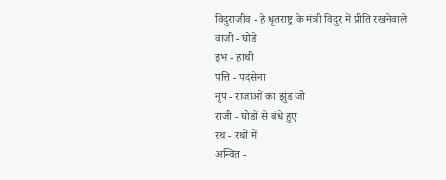विदुराजीव - हे धृतराष्ट्र के मंत्री विदुर में प्रीति रखनेवाले
वाजी - घोडे
इभ - हाथी
पत्ति - पदसेना
नृप - राजाओं का झुंड जो
राजी - घोडों से बंधे हुए
रथ - रथों में
अन्वित -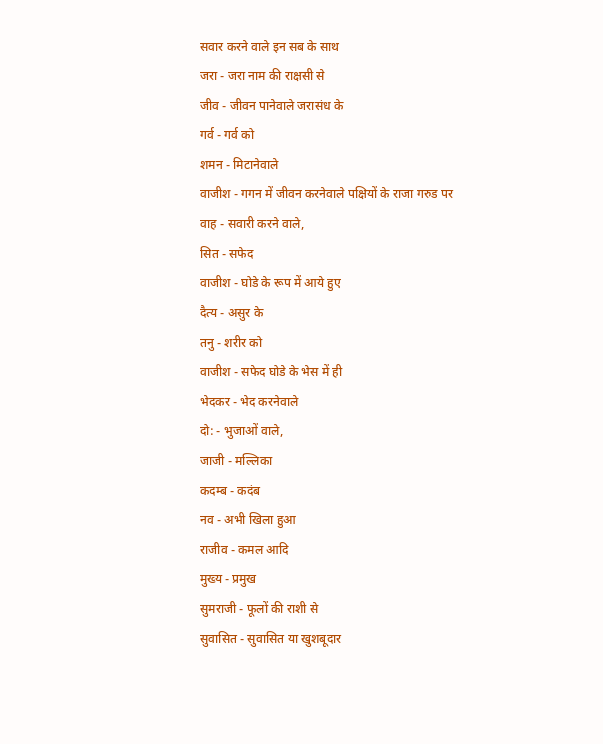सवार करने वाले इन सब के साथ
जरा - जरा नाम की राक्षसी से
जीव - जीवन पानेवाले जरासंध के
गर्व - गर्व को
शमन - मिटानेवाले
वाजीश - गगन में जीवन करनेवाले पक्षियों के राजा गरुड पर
वाह - सवारी करने वाले,
सित - सफेद
वाजीश - घोडे के रूप में आये हुए
दैत्य - असुर के
तनु - शरीर को
वाजीश - सफेद घोडे के भेस में ही
भेदकर - भेद करनेवाले
दो: - भुजाओं वाले,
जाजी - मल्लिका
कदम्ब - कदंब
नव - अभी खिला हुआ
राजीव - कमल आदि
मुख्य - प्रमुख
सुमराजी - फूलों की राशी से
सुवासित - सुवासित या खुशबूदार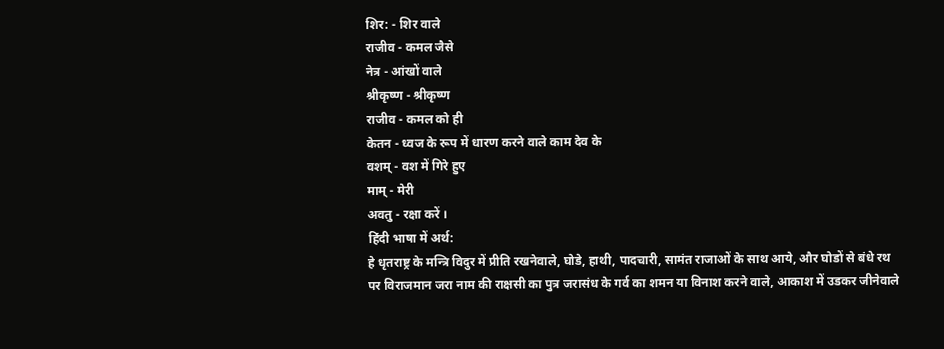शिर: - शिर वाले
राजीव - कमल जैसे
नेत्र - आंखों वाले
श्रीकृष्ण - श्रीकृष्ण
राजीव - कमल को ही
केतन - ध्वज के रूप में धारण करने वाले काम देव के
वशम् - वश में गिरे हुए
माम् - मेरी
अवतु - रक्षा करें ।
हिंदी भाषा में अर्थ:
हे धृतराष्ट्र के मन्त्रि विदुर में प्रीति रखनेवाले, घोडे, हाथी, पादचारी, सामंत राजाओं के साथ आये, और घोडों से बंधे रथ पर विराजमान जरा नाम की राक्षसी का पुत्र जरासंध के गर्व का शमन या विनाश करने वाले, आकाश में उडकर जीनेवाले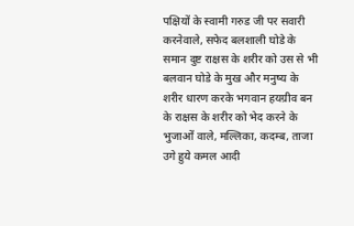पक्षियों के स्वामी गरुड जी पर सवारी करनेवाले, सफेद बलशाली घोडे के समान दुष्ट राक्षस के शरीर को उस से भी बलवान घोडे के मुख और मनुष्य के शरीर धारण करके भगवान हयग्रीव बन के राक्षस के शरीर को भेद करने के भुजाओं वाले, मल्लिका, कदम्ब, ताजा उगे हुये कमल आदी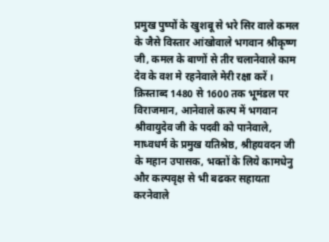प्रमुख पुष्पों के खुशबू से भरे सिर वाले कमल के जैसे विस्तार आंखोवाले भगवान श्रीकृष्ण जी, कमल के बाणों से तीर चलानेवाले काम देव के वश मे रहनेवाले मेरी रक्षा करें ।
क्रिस्ताब्द 1480 से 1600 तक भूमंडल पर विराजमान, आनेवाले कल्प में भगवान श्रीवायुदेव जी के पदवी को पानेवाले, माध्वधर्म के प्रमुख यतिश्रेष्ठ, श्रीहयवदन जी के महान उपासक, भक्तों के लिये कामधेनु और कल्पवृक्ष से भी बढकर सहायता करनेवाले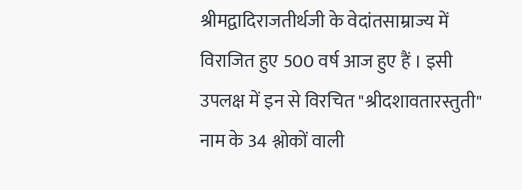श्रीमद्वादिराजतीर्थजी के वेदांतसाम्राज्य में विराजित हुए 500 वर्ष आज हुए हैं । इसी उपलक्ष में इन से विरचित "श्रीदशावतारस्तुती" नाम के 34 श्लोकों वाली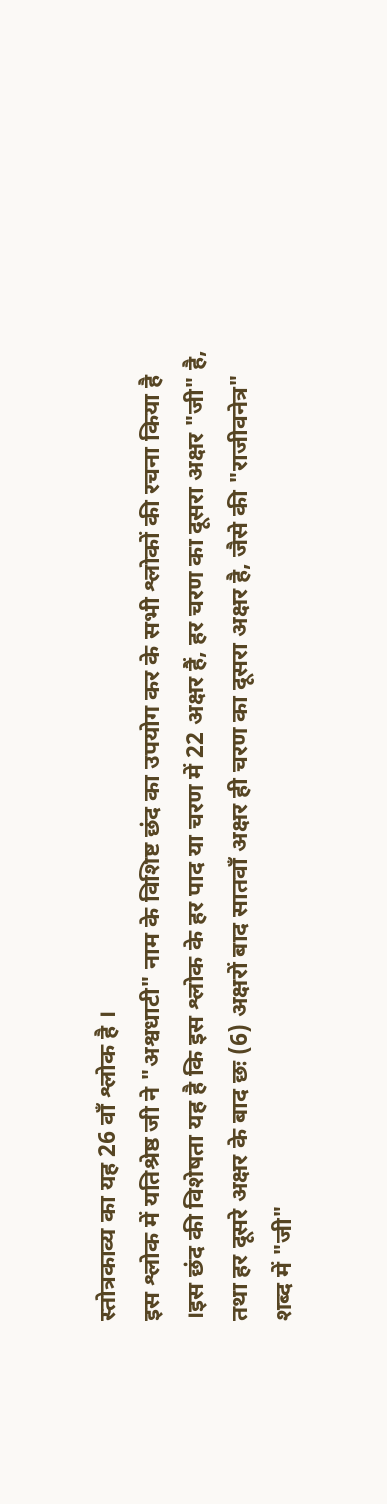स्तोत्रकाव्य का यह 26 वाँ श्लोक है ।
इस श्लोक में यतिश्रेष्ठ जी ने "अश्वधाटी" नाम के विशिष्ट छंद का उपयोग कर के सभी श्लोकों की रचना किया है ।इस छंद की विशेषता यह है कि इस श्लोक के हर पाद या चरण में 22 अक्षर हैं, हर चरण का दूसरा अक्षर "जी" है, तथा हर दूसरे अक्षर के बाद छः (6) अक्षरों बाद सातवाँ अक्षर ही चरण का दूसरा अक्षर है, जैसे की "राजीवनेत्र" शब्द में "जी"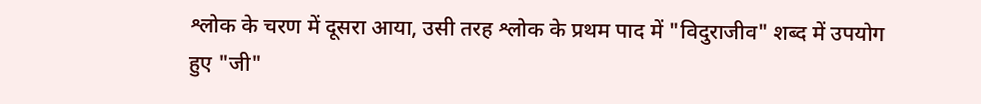श्लोक के चरण में दूसरा आया, उसी तरह श्लोक के प्रथम पाद में "विदुराजीव" शब्द में उपयोग हुए "जी"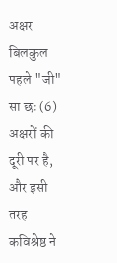अक्षर बिलकुल पहले "जी" सा छः (6) अक्षरों की दूरी पर है, और इसी तरह कविश्रेष्ठ ने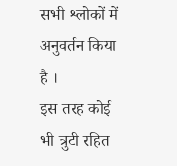सभी श्लोकों में अनुवर्तन किया है ।
इस तरह कोई भी त्रुटी रहित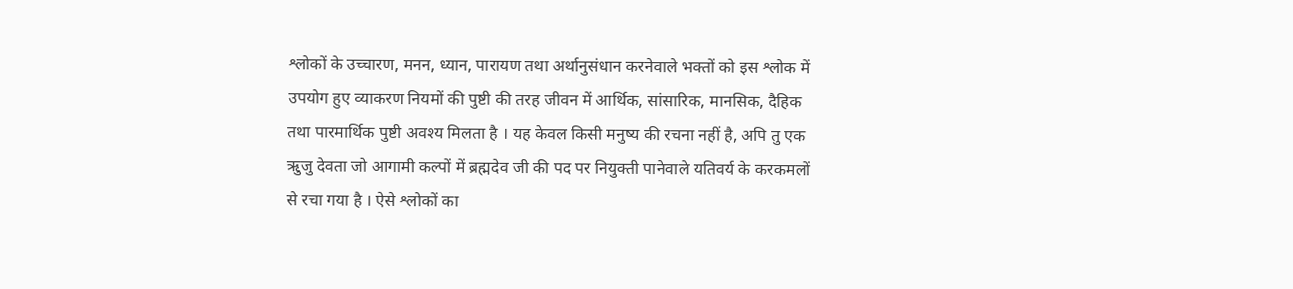श्लोकों के उच्चारण, मनन, ध्यान, पारायण तथा अर्थानुसंधान करनेवाले भक्तों को इस श्लोक में उपयोग हुए व्याकरण नियमों की पुष्टी की तरह जीवन में आर्थिक, सांसारिक, मानसिक, दैहिक तथा पारमार्थिक पुष्टी अवश्य मिलता है । यह केवल किसी मनुष्य की रचना नहीं है, अपि तु एक ऋुजु देवता जो आगामी कल्पों में ब्रह्मदेव जी की पद पर नियुक्ती पानेवाले यतिवर्य के करकमलों से रचा गया है । ऐसे श्लोकों का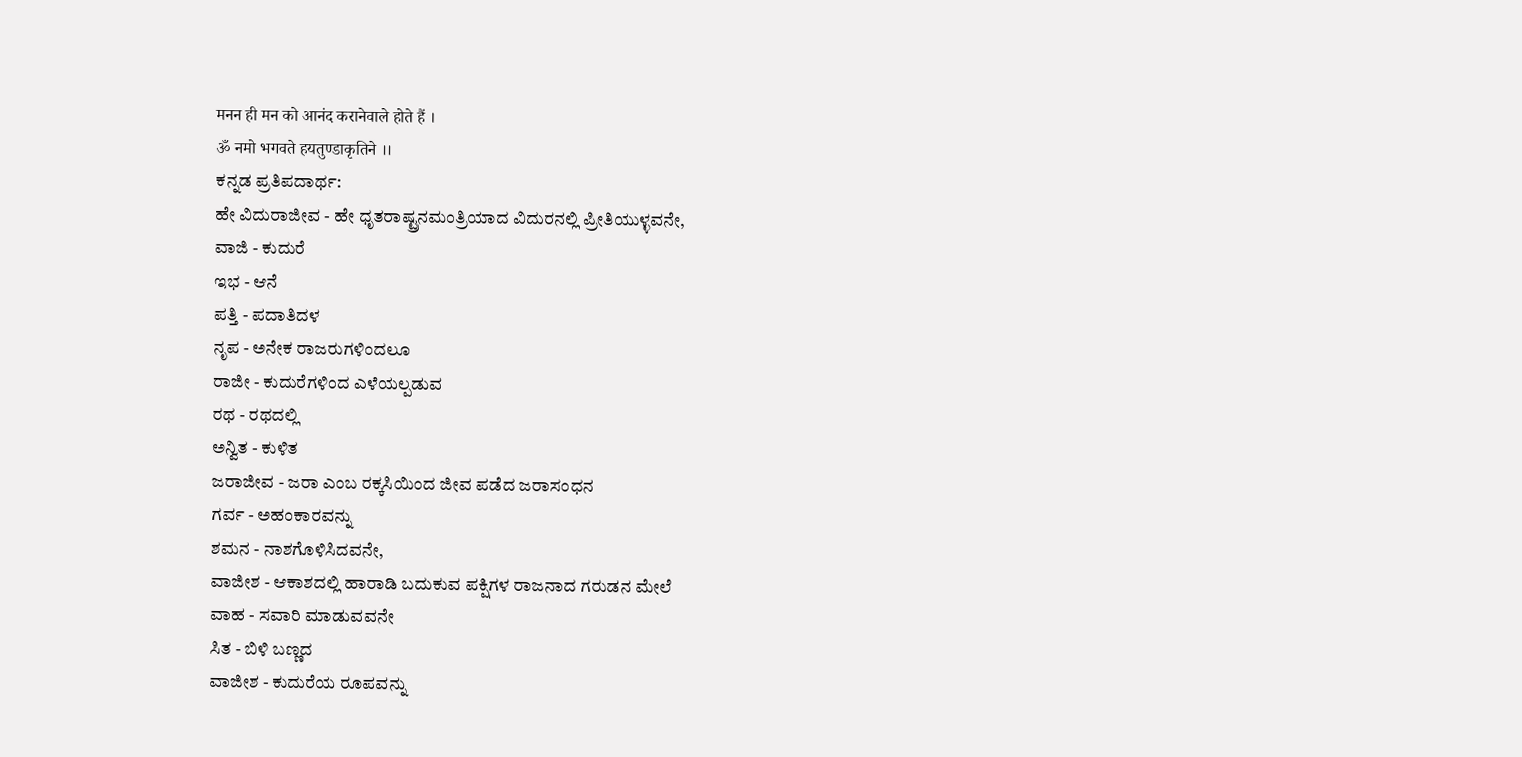मनन ही मन को आनंद करानेवाले होते हैं ।
ॐ नमो भगवते हयतुण्डाकृतिने ।।
ಕನ್ನಡ ಪ್ರತಿಪದಾರ್ಥ:
ಹೇ ವಿದುರಾಜೀವ - ಹೇ ಧೃತರಾಷ್ಟ್ರನಮಂತ್ರಿಯಾದ ವಿದುರನಲ್ಲಿ ಪ್ರೀತಿಯುಳ್ಳವನೇ,
ವಾಜಿ - ಕುದುರೆ
ಇಭ - ಆನೆ
ಪತ್ತಿ - ಪದಾತಿದಳ
ನೃಪ - ಅನೇಕ ರಾಜರುಗಳಿಂದಲೂ
ರಾಜೀ - ಕುದುರೆಗಳಿಂದ ಎಳೆಯಲ್ಪಡುವ
ರಥ - ರಥದಲ್ಲಿ
ಅನ್ವಿತ - ಕುಳಿತ
ಜರಾಜೀವ - ಜರಾ ಎಂಬ ರಕ್ಕಸಿಯಿಂದ ಜೀವ ಪಡೆದ ಜರಾಸಂಧನ
ಗರ್ವ - ಅಹಂಕಾರವನ್ನು
ಶಮನ - ನಾಶಗೊಳಿಸಿದವನೇ,
ವಾಜೀಶ - ಆಕಾಶದಲ್ಲಿ ಹಾರಾಡಿ ಬದುಕುವ ಪಕ್ಷಿಗಳ ರಾಜನಾದ ಗರುಡನ ಮೇಲೆ
ವಾಹ - ಸವಾರಿ ಮಾಡುವವನೇ
ಸಿತ - ಬಿಳಿ ಬಣ್ಣದ
ವಾಜೀಶ - ಕುದುರೆಯ ರೂಪವನ್ನು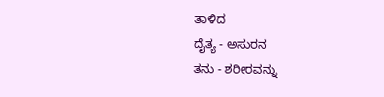ತಾಳಿದ
ದೈತ್ಯ - ಅಸುರನ
ತನು - ಶರೀರವನ್ನು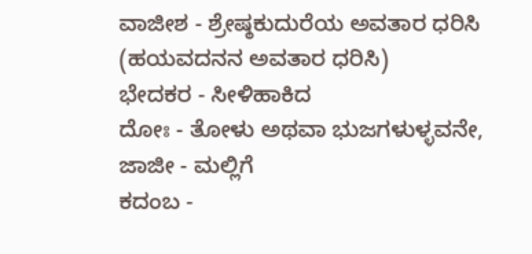ವಾಜೀಶ - ಶ್ರೇಷ್ಠಕುದುರೆಯ ಅವತಾರ ಧರಿಸಿ (ಹಯವದನನ ಅವತಾರ ಧರಿಸಿ)
ಭೇದಕರ - ಸೀಳಿಹಾಕಿದ
ದೋಃ - ತೋಳು ಅಥವಾ ಭುಜಗಳುಳ್ಳವನೇ,
ಜಾಜೀ - ಮಲ್ಲಿಗೆ
ಕದಂಬ -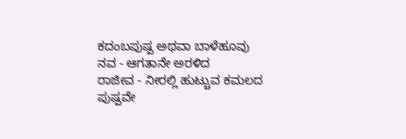ಕದಂಬಪುಷ್ಪ ಅಥವಾ ಬಾಳೆಹೂವು
ನವ - ಆಗತಾನೇ ಅರಳಿದ
ರಾಜೀವ - ನೀರಲ್ಲಿ ಹುಟ್ಚುವ ಕಮಲದ ಪುಷ್ಪವೇ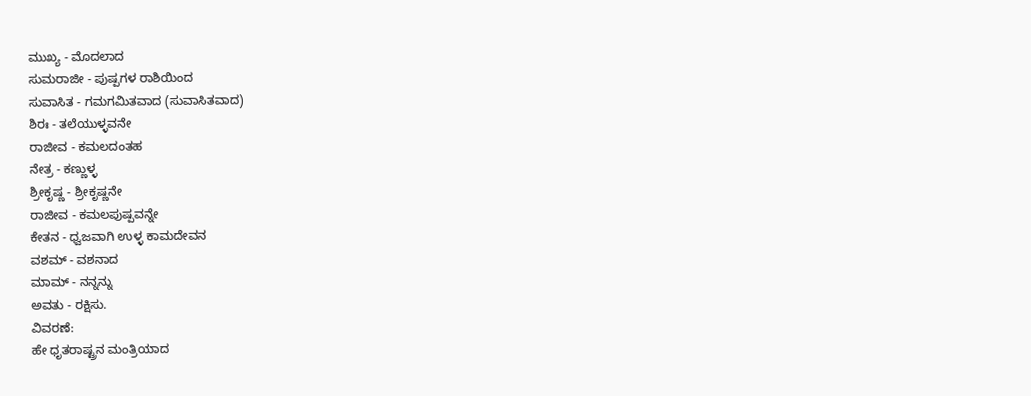ಮುಖ್ಯ - ಮೊದಲಾದ
ಸುಮರಾಜೀ - ಪುಷ್ಪಗಳ ರಾಶಿಯಿಂದ
ಸುವಾಸಿತ - ಗಮಗಮಿತವಾದ (ಸುವಾಸಿತವಾದ)
ಶಿರಃ - ತಲೆಯುಳ್ಳವನೇ
ರಾಜೀವ - ಕಮಲದಂತಹ
ನೇತ್ರ - ಕಣ್ಣುಳ್ಳ
ಶ್ರೀಕೃಷ್ಣ - ಶ್ರೀಕೃಷ್ಣನೇ
ರಾಜೀವ - ಕಮಲಪುಷ್ಪವನ್ನೇ
ಕೇತನ - ಧ್ವಜವಾಗಿ ಉಳ್ಳ ಕಾಮದೇವನ
ವಶಮ್ - ವಶನಾದ
ಮಾಮ್ - ನನ್ನನ್ನು
ಅವತು - ರಕ್ಷಿಸು.
ವಿವರಣೆ:
ಹೇ ಧೃತರಾಷ್ಟ್ರನ ಮಂತ್ರಿಯಾದ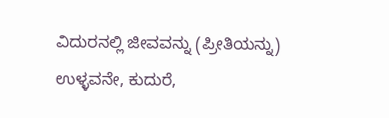ವಿದುರನಲ್ಲಿ ಜೀವವನ್ನು (ಪ್ರೀತಿಯನ್ನು) ಉಳ್ಳವನೇ, ಕುದುರೆ,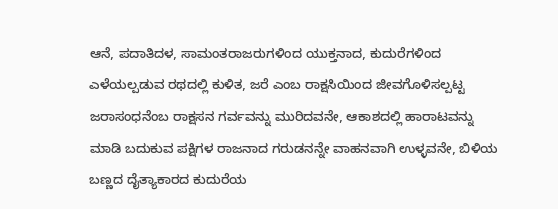ಆನೆ, ಪದಾತಿದಳ, ಸಾಮಂತರಾಜರುಗಳಿಂದ ಯುಕ್ತನಾದ, ಕುದುರೆಗಳಿಂದ ಎಳೆಯಲ್ಪಡುವ ರಥದಲ್ಲಿ ಕುಳಿತ, ಜರೆ ಎಂಬ ರಾಕ್ಷಸಿಯಿಂದ ಜೀವಗೊಳಿಸಲ್ಪಟ್ಟ ಜರಾಸಂಧನೆಂಬ ರಾಕ್ಷಸನ ಗರ್ವವನ್ನು ಮುರಿದವನೇ, ಆಕಾಶದಲ್ಲಿ ಹಾರಾಟವನ್ನು ಮಾಡಿ ಬದುಕುವ ಪಕ್ಷಿಗಳ ರಾಜನಾದ ಗರುಡನನ್ನೇ ವಾಹನವಾಗಿ ಉಳ್ಳವನೇ, ಬಿಳಿಯ ಬಣ್ಣದ ದೈತ್ಯಾಕಾರದ ಕುದುರೆಯ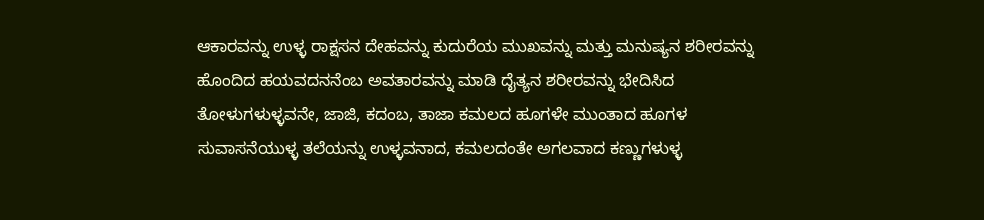ಆಕಾರವನ್ನು ಉಳ್ಳ ರಾಕ್ಷಸನ ದೇಹವನ್ನು ಕುದುರೆಯ ಮುಖವನ್ನು ಮತ್ತು ಮನುಷ್ಯನ ಶರೀರವನ್ನು ಹೊಂದಿದ ಹಯವದನನೆಂಬ ಅವತಾರವನ್ನು ಮಾಡಿ ದೈತ್ಯನ ಶರೀರವನ್ನು ಭೇದಿಸಿದ ತೋಳುಗಳುಳ್ಳವನೇ, ಜಾಜಿ, ಕದಂಬ, ತಾಜಾ ಕಮಲದ ಹೂಗಳೇ ಮುಂತಾದ ಹೂಗಳ ಸುವಾಸನೆಯುಳ್ಳ ತಲೆಯನ್ನು ಉಳ್ಳವನಾದ, ಕಮಲದಂತೇ ಅಗಲವಾದ ಕಣ್ಣುಗಳುಳ್ಳ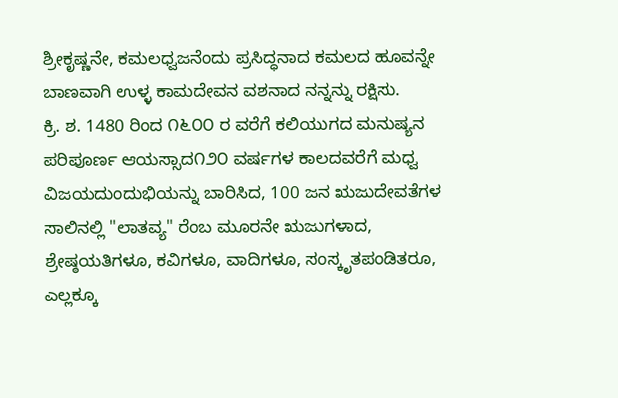ಶ್ರೀಕೃಷ್ಣನೇ, ಕಮಲಧ್ವಜನೆಂದು ಪ್ರಸಿದ್ಧನಾದ ಕಮಲದ ಹೂವನ್ನೇ ಬಾಣವಾಗಿ ಉಳ್ಳ ಕಾಮದೇವನ ವಶನಾದ ನನ್ನನ್ನು ರಕ್ಷಿಸು.
ಕ್ರಿ. ಶ. 1480 ರಿಂದ ೧೬೦೦ ರ ವರೆಗೆ ಕಲಿಯುಗದ ಮನುಷ್ಯನ ಪರಿಪೂರ್ಣ ಆಯಸ್ಸಾದ೧೨೦ ವರ್ಷಗಳ ಕಾಲದವರೆಗೆ ಮಧ್ವ ವಿಜಯದುಂದುಭಿಯನ್ನು ಬಾರಿಸಿದ, 100 ಜನ ಋಜುದೇವತೆಗಳ ಸಾಲಿನಲ್ಲಿ "ಲಾತವ್ಯ" ರೆಂಬ ಮೂರನೇ ಋಜುಗಳಾದ, ಶ್ರೇಷ್ಠಯತಿಗಳೂ, ಕವಿಗಳೂ, ವಾದಿಗಳೂ, ಸಂಸ್ಕೃತಪಂಡಿತರೂ, ಎಲ್ಲಕ್ಕೂ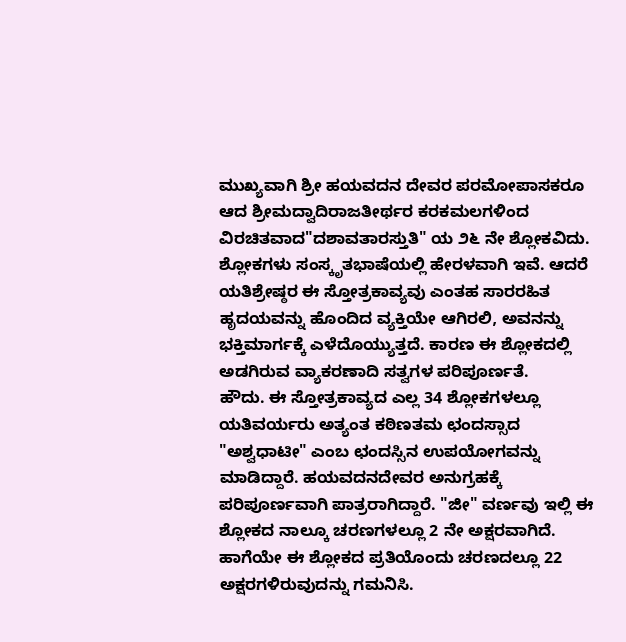ಮುಖ್ಯವಾಗಿ ಶ್ರೀ ಹಯವದನ ದೇವರ ಪರಮೋಪಾಸಕರೂ ಆದ ಶ್ರೀಮದ್ವಾದಿರಾಜತೀರ್ಥರ ಕರಕಮಲಗಳಿಂದ ವಿರಚಿತವಾದ"ದಶಾವತಾರಸ್ತುತಿ" ಯ ೨೬ ನೇ ಶ್ಲೋಕವಿದು. ಶ್ಲೋಕಗಳು ಸಂಸ್ಕೃತಭಾಷೆಯಲ್ಲಿ ಹೇರಳವಾಗಿ ಇವೆ. ಆದರೆ ಯತಿಶ್ರೇಷ್ಠರ ಈ ಸ್ತೋತ್ರಕಾವ್ಯವು ಎಂತಹ ಸಾರರಹಿತ ಹೃದಯವನ್ನು ಹೊಂದಿದ ವ್ಯಕ್ತಿಯೇ ಆಗಿರಲಿ, ಅವನನ್ನು ಭಕ್ತಿಮಾರ್ಗಕ್ಕೆ ಎಳೆದೊಯ್ಯುತ್ತದೆ. ಕಾರಣ ಈ ಶ್ಲೋಕದಲ್ಲಿ ಅಡಗಿರುವ ವ್ಯಾಕರಣಾದಿ ಸತ್ವಗಳ ಪರಿಪೂರ್ಣತೆ.
ಹೌದು. ಈ ಸ್ತೋತ್ರಕಾವ್ಯದ ಎಲ್ಲ 34 ಶ್ಲೋಕಗಳಲ್ಲೂ ಯತಿವರ್ಯರು ಅತ್ಯಂತ ಕಠಿಣತಮ ಛಂದಸ್ಸಾದ "ಅಶ್ವಧಾಟೀ" ಎಂಬ ಛಂದಸ್ಸಿನ ಉಪಯೋಗವನ್ನು ಮಾಡಿದ್ದಾರೆ. ಹಯವದನದೇವರ ಅನುಗ್ರಹಕ್ಕೆ ಪರಿಪೂರ್ಣವಾಗಿ ಪಾತ್ರರಾಗಿದ್ದಾರೆ. "ಜೀ" ವರ್ಣವು ಇಲ್ಲಿ ಈ ಶ್ಲೋಕದ ನಾಲ್ಕೂ ಚರಣಗಳಲ್ಲೂ 2 ನೇ ಅಕ್ಷರವಾಗಿದೆ. ಹಾಗೆಯೇ ಈ ಶ್ಲೋಕದ ಪ್ರತಿಯೊಂದು ಚರಣದಲ್ಲೂ 22 ಅಕ್ಷರಗಳಿರುವುದನ್ನು ಗಮನಿಸಿ.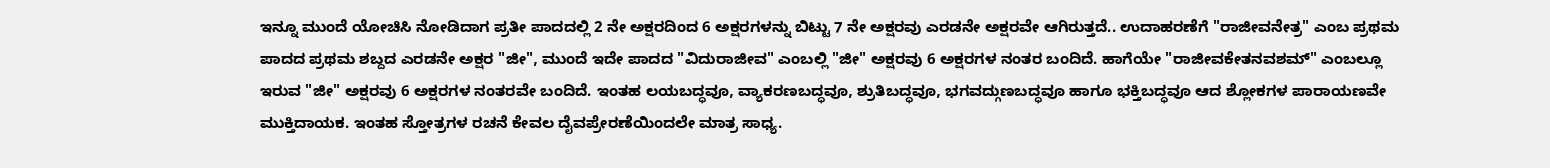ಇನ್ನೂ ಮುಂದೆ ಯೋಚಿಸಿ ನೋಡಿದಾಗ ಪ್ರತೀ ಪಾದದಲ್ಲಿ 2 ನೇ ಅಕ್ಷರದಿಂದ 6 ಅಕ್ಷರಗಳನ್ನು ಬಿಟ್ಟು 7 ನೇ ಅಕ್ಷರವು ಎರಡನೇ ಅಕ್ಷರವೇ ಆಗಿರುತ್ತದೆ.. ಉದಾಹರಣೆಗೆ "ರಾಜೀವನೇತ್ರ" ಎಂಬ ಪ್ರಥಮ ಪಾದದ ಪ್ರಥಮ ಶಬ್ದದ ಎರಡನೇ ಅಕ್ಷರ "ಜೀ", ಮುಂದೆ ಇದೇ ಪಾದದ "ವಿದುರಾಜೀವ" ಎಂಬಲ್ಲಿ "ಜೀ" ಅಕ್ಷರವು 6 ಅಕ್ಷರಗಳ ನಂತರ ಬಂದಿದೆ. ಹಾಗೆಯೇ "ರಾಜೀವಕೇತನವಶಮ್" ಎಂಬಲ್ಲೂ ಇರುವ "ಜೀ" ಅಕ್ಷರವು 6 ಅಕ್ಷರಗಳ ನಂತರವೇ ಬಂದಿದೆ. ಇಂತಹ ಲಯಬದ್ಧವೂ, ವ್ಯಾಕರಣಬದ್ಧವೂ, ಶ್ರುತಿಬದ್ಧವೂ, ಭಗವದ್ಗುಣಬದ್ಧವೂ ಹಾಗೂ ಭಕ್ತಿಬದ್ಧವೂ ಆದ ಶ್ಲೋಕಗಳ ಪಾರಾಯಣವೇ ಮುಕ್ತಿದಾಯಕ. ಇಂತಹ ಸ್ತೋತ್ರಗಳ ರಚನೆ ಕೇವಲ ದೈವಪ್ರೇರಣೆಯಿಂದಲೇ ಮಾತ್ರ ಸಾಧ್ಯ.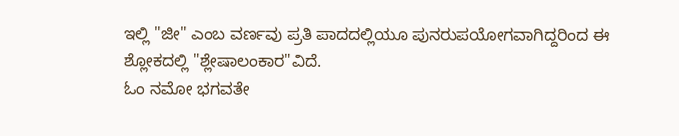ಇಲ್ಲಿ "ಜೀ" ಎಂಬ ವರ್ಣವು ಪ್ರತಿ ಪಾದದಲ್ಲಿಯೂ ಪುನರುಪಯೋಗವಾಗಿದ್ದರಿಂದ ಈ ಶ್ಲೋಕದಲ್ಲಿ "ಶ್ಲೇಷಾಲಂಕಾರ"ವಿದೆ.
ಓಂ ನಮೋ ಭಗವತೇ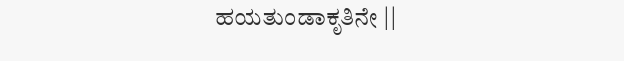ಹಯತುಂಡಾಕೃತಿನೇ ||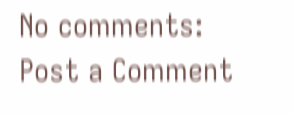No comments:
Post a Comment